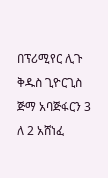በፕሪሚየር ሊጉ ቅዱስ ጊዮርጊስ ጅማ አባጅፋርን 3 ለ 2 አሸነፈ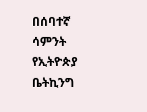በሰባተኛ ሳምንት የኢትዮጵያ ቤትኪንግ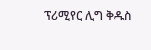ፕሪሚየር ሊግ ቅዱስ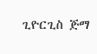ጊዮርጊስ ጅማ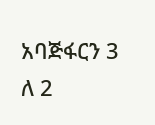አባጅፋርን 3 ለ 2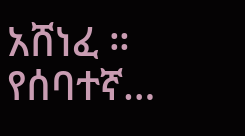አሸነፈ ። የሰባተኛ…